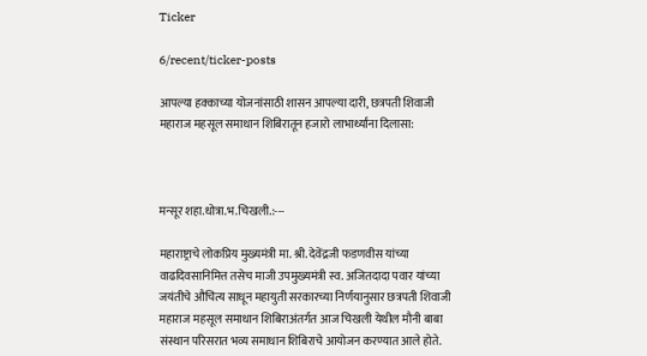Ticker

6/recent/ticker-posts

आपल्या हक्काच्या योजनांसाठी शासन आपल्या दारी, छत्रपती शिवाजी महाराज महसूल समाधान शिबिरातून हजारो लाभार्थ्यांना दिलासा:



मन्सूर शहा.धोत्रा.भ.चिखली.:---

महाराष्ट्राचे लोकप्रिय मुख्यमंत्री मा. श्री. देवेंद्रजी फडणवीस यांच्या वाढदिवसानिमित्त तसेच माजी उपमुख्यमंत्री स्व. अजितदादा पवार यांच्या जयंतीचे औचित्य साधून महायुती सरकारच्या निर्णयानुसार छत्रपती शिवाजी महाराज महसूल समाधान शिबिराअंतर्गत आज चिखली येथील मौनी बाबा संस्थान परिसरात भव्य समाधान शिबिराचे आयोजन करण्यात आले होते.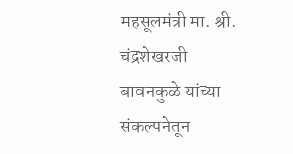महसूलमंत्री मा. श्री. चंद्रशेखरजी बावनकुळे यांच्या संकल्पनेतून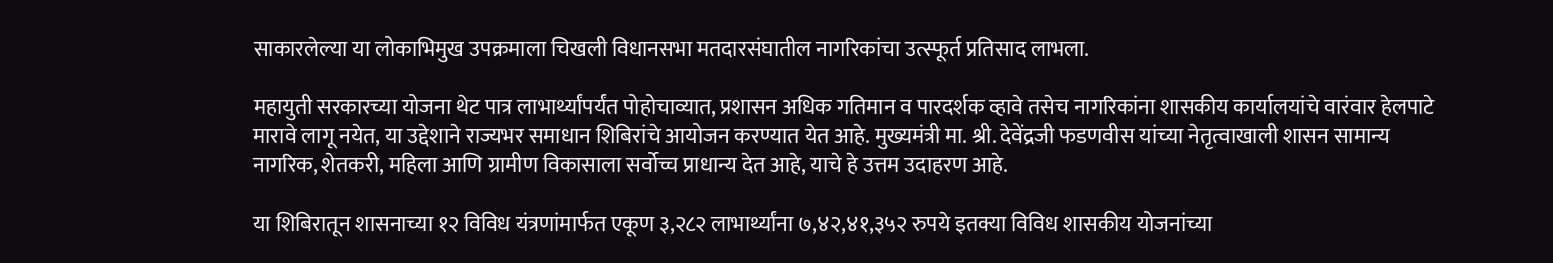साकारलेल्या या लोकाभिमुख उपक्रमाला चिखली विधानसभा मतदारसंघातील नागरिकांचा उत्स्फूर्त प्रतिसाद लाभला.

महायुती सरकारच्या योजना थेट पात्र लाभार्थ्यांपर्यंत पोहोचाव्यात, प्रशासन अधिक गतिमान व पारदर्शक व्हावे तसेच नागरिकांना शासकीय कार्यालयांचे वारंवार हेलपाटे मारावे लागू नयेत, या उद्देशाने राज्यभर समाधान शिबिरांचे आयोजन करण्यात येत आहे. मुख्यमंत्री मा. श्री. देवेंद्रजी फडणवीस यांच्या नेतृत्वाखाली शासन सामान्य नागरिक, शेतकरी, महिला आणि ग्रामीण विकासाला सर्वोच्च प्राधान्य देत आहे, याचे हे उत्तम उदाहरण आहे.

या शिबिरातून शासनाच्या १२ विविध यंत्रणांमार्फत एकूण ३,२८२ लाभार्थ्यांना ७,४२,४१,३५२ रुपये इतक्या विविध शासकीय योजनांच्या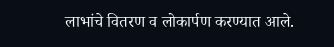लाभांचे वितरण व लोकार्पण करण्यात आले.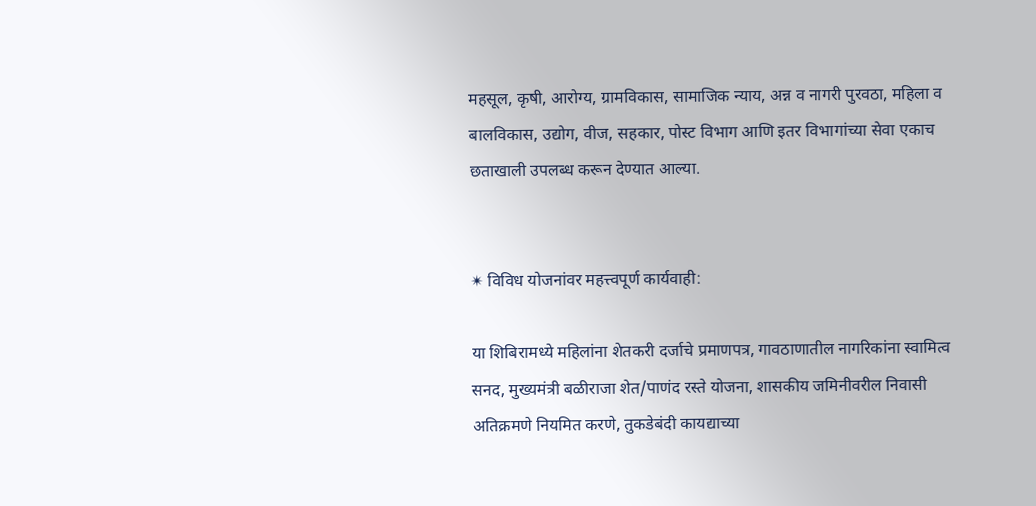महसूल, कृषी, आरोग्य, ग्रामविकास, सामाजिक न्याय, अन्न व नागरी पुरवठा, महिला व बालविकास, उद्योग, वीज, सहकार, पोस्ट विभाग आणि इतर विभागांच्या सेवा एकाच छताखाली उपलब्ध करून देण्यात आल्या.


✴ विविध योजनांवर महत्त्वपूर्ण कार्यवाही:

या शिबिरामध्ये महिलांना शेतकरी दर्जाचे प्रमाणपत्र, गावठाणातील नागरिकांना स्वामित्व सनद, मुख्यमंत्री बळीराजा शेत/पाणंद रस्ते योजना, शासकीय जमिनीवरील निवासी अतिक्रमणे नियमित करणे, तुकडेबंदी कायद्याच्या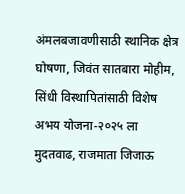अंमलबजावणीसाठी स्थानिक क्षेत्र घोषणा, जिवंत सातबारा मोहीम, सिंधी विस्थापितांसाठी विशेष अभय योजना-२०२५ ला मुदतवाढ, राजमाता जिजाऊ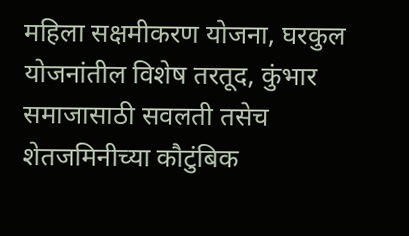महिला सक्षमीकरण योजना, घरकुल योजनांतील विशेष तरतूद, कुंभार समाजासाठी सवलती तसेच शेतजमिनीच्या कौटुंबिक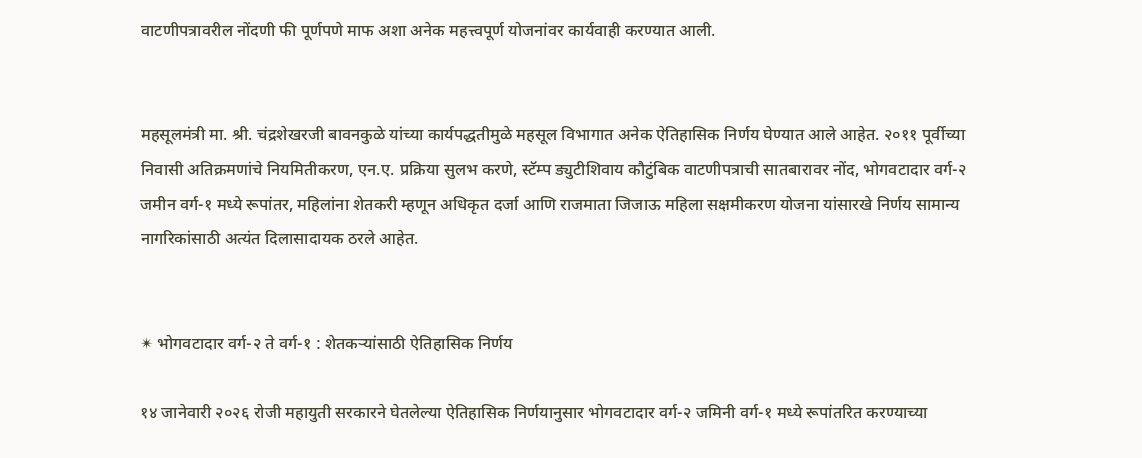वाटणीपत्रावरील नोंदणी फी पूर्णपणे माफ अशा अनेक महत्त्वपूर्ण योजनांवर कार्यवाही करण्यात आली.


महसूलमंत्री मा. श्री. चंद्रशेखरजी बावनकुळे यांच्या कार्यपद्धतीमुळे महसूल विभागात अनेक ऐतिहासिक निर्णय घेण्यात आले आहेत. २०११ पूर्वीच्या निवासी अतिक्रमणांचे नियमितीकरण, एन.ए. प्रक्रिया सुलभ करणे, स्टॅम्प ड्युटीशिवाय कौटुंबिक वाटणीपत्राची सातबारावर नोंद, भोगवटादार वर्ग-२ जमीन वर्ग-१ मध्ये रूपांतर, महिलांना शेतकरी म्हणून अधिकृत दर्जा आणि राजमाता जिजाऊ महिला सक्षमीकरण योजना यांसारखे निर्णय सामान्य नागरिकांसाठी अत्यंत दिलासादायक ठरले आहेत.


✴ भोगवटादार वर्ग-२ ते वर्ग-१ : शेतकऱ्यांसाठी ऐतिहासिक निर्णय

१४ जानेवारी २०२६ रोजी महायुती सरकारने घेतलेल्या ऐतिहासिक निर्णयानुसार भोगवटादार वर्ग-२ जमिनी वर्ग-१ मध्ये रूपांतरित करण्याच्या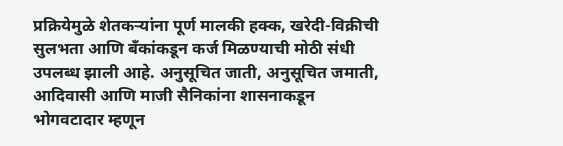प्रक्रियेमुळे शेतकऱ्यांना पूर्ण मालकी हक्क, खरेदी-विक्रीची सुलभता आणि बँकांकडून कर्ज मिळण्याची मोठी संधी उपलब्ध झाली आहे. अनुसूचित जाती, अनुसूचित जमाती, आदिवासी आणि माजी सैनिकांना शासनाकडून भोगवटादार म्हणून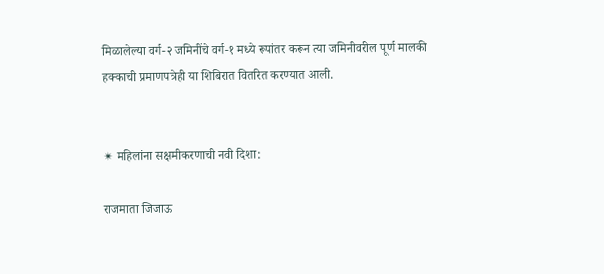मिळालेल्या वर्ग-२ जमिनींचे वर्ग-१ मध्ये रूपांतर करून त्या जमिनीवरील पूर्ण मालकी हक्काची प्रमाणपत्रेही या शिबिरात वितरित करण्यात आली.


✴ महिलांना सक्षमीकरणाची नवी दिशा:

राजमाता जिजाऊ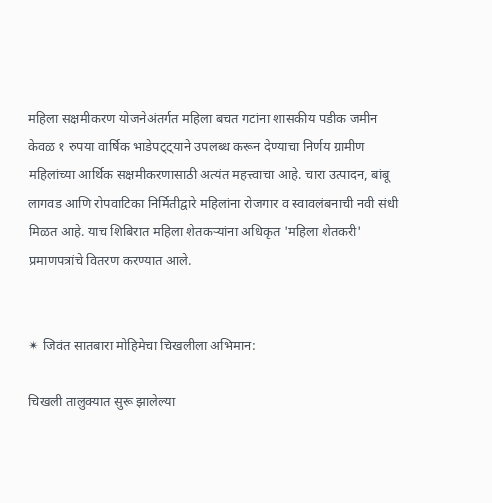महिला सक्षमीकरण योजनेअंतर्गत महिला बचत गटांना शासकीय पडीक जमीन केवळ १ रुपया वार्षिक भाडेपट्ट्याने उपलब्ध करून देण्याचा निर्णय ग्रामीण महिलांच्या आर्थिक सक्षमीकरणासाठी अत्यंत महत्त्वाचा आहे. चारा उत्पादन, बांबू लागवड आणि रोपवाटिका निर्मितीद्वारे महिलांना रोजगार व स्वावलंबनाची नवी संधी मिळत आहे. याच शिबिरात महिला शेतकऱ्यांना अधिकृत 'महिला शेतकरी' प्रमाणपत्रांचे वितरण करण्यात आले.


✴ जिवंत सातबारा मोहिमेचा चिखलीला अभिमान:

चिखली तालुक्यात सुरू झालेल्या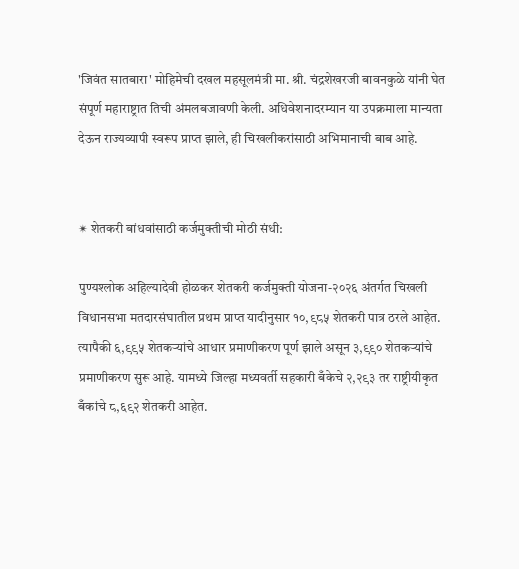'जिवंत सातबारा' मोहिमेची दखल महसूलमंत्री मा. श्री. चंद्रशेखरजी बावनकुळे यांनी घेत संपूर्ण महाराष्ट्रात तिची अंमलबजावणी केली. अधिवेशनादरम्यान या उपक्रमाला मान्यता देऊन राज्यव्यापी स्वरूप प्राप्त झाले, ही चिखलीकरांसाठी अभिमानाची बाब आहे.


✴ शेतकरी बांधवांसाठी कर्जमुक्तीची मोठी संधी:

पुण्यश्लोक अहिल्यादेवी होळकर शेतकरी कर्जमुक्ती योजना-२०२६ अंतर्गत चिखली विधानसभा मतदारसंघातील प्रथम प्राप्त यादीनुसार १०,९८५ शेतकरी पात्र ठरले आहेत. त्यापैकी ६,९९५ शेतकऱ्यांचे आधार प्रमाणीकरण पूर्ण झाले असून ३,९९० शेतकऱ्यांचे प्रमाणीकरण सुरू आहे. यामध्ये जिल्हा मध्यवर्ती सहकारी बँकेचे २,२९३ तर राष्ट्रीयीकृत बँकांचे ८,६९२ शेतकरी आहेत.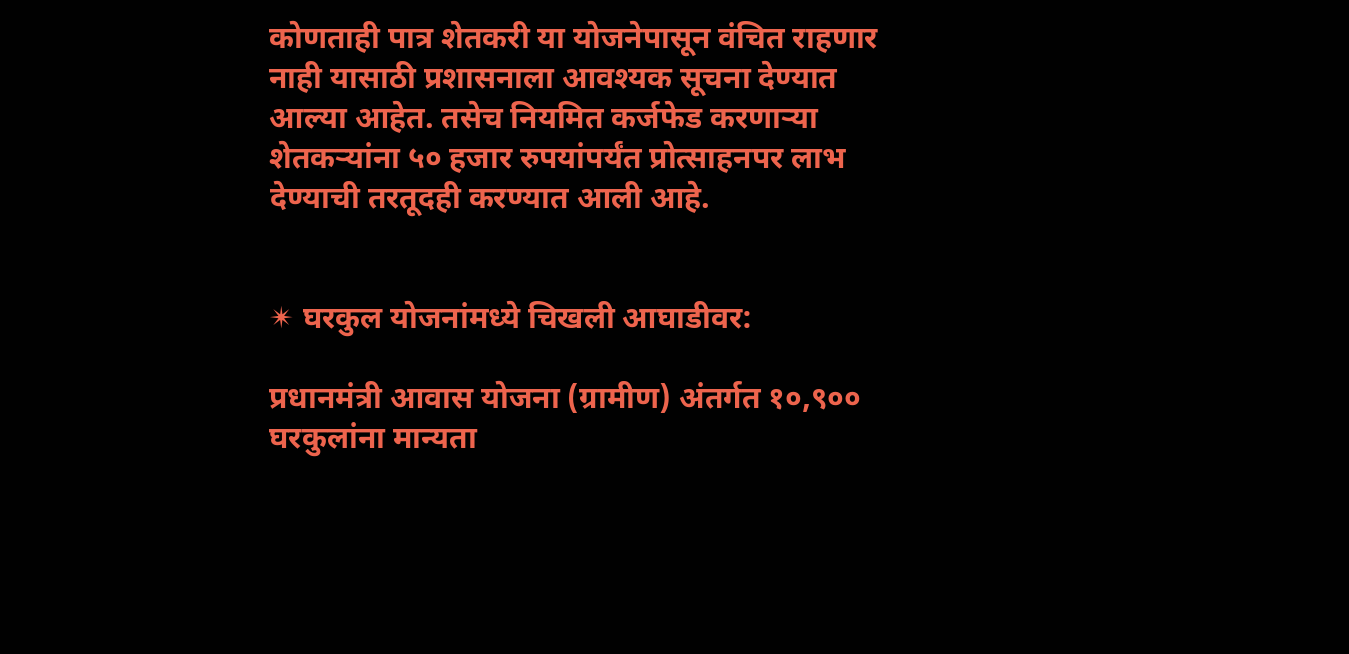कोणताही पात्र शेतकरी या योजनेपासून वंचित राहणार नाही यासाठी प्रशासनाला आवश्यक सूचना देण्यात आल्या आहेत. तसेच नियमित कर्जफेड करणाऱ्या शेतकऱ्यांना ५० हजार रुपयांपर्यंत प्रोत्साहनपर लाभ देण्याची तरतूदही करण्यात आली आहे.


✴ घरकुल योजनांमध्ये चिखली आघाडीवर:

प्रधानमंत्री आवास योजना (ग्रामीण) अंतर्गत १०,९०० घरकुलांना मान्यता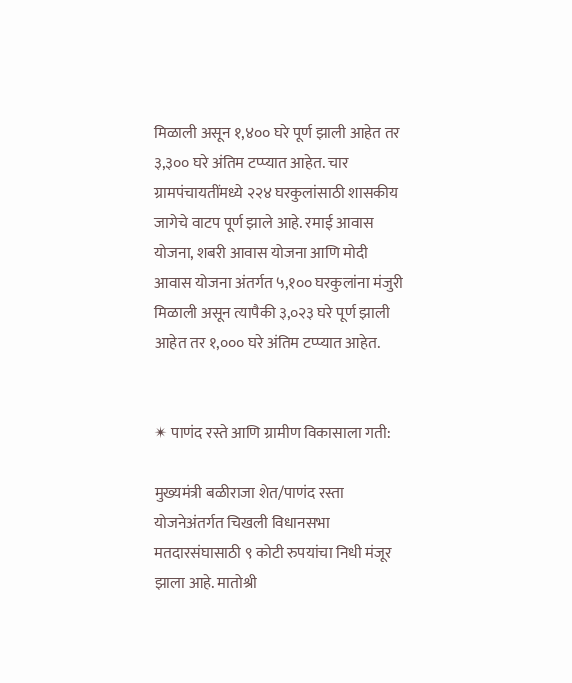मिळाली असून १,४०० घरे पूर्ण झाली आहेत तर ३,३०० घरे अंतिम टप्प्यात आहेत. चार ग्रामपंचायतींमध्ये २२४ घरकुलांसाठी शासकीय जागेचे वाटप पूर्ण झाले आहे. रमाई आवास योजना, शबरी आवास योजना आणि मोदी आवास योजना अंतर्गत ५,१०० घरकुलांना मंजुरी मिळाली असून त्यापैकी ३,०२३ घरे पूर्ण झाली आहेत तर १,००० घरे अंतिम टप्प्यात आहेत.


✴ पाणंद रस्ते आणि ग्रामीण विकासाला गती:

मुख्यमंत्री बळीराजा शेत/पाणंद रस्ता योजनेअंतर्गत चिखली विधानसभा मतदारसंघासाठी ९ कोटी रुपयांचा निधी मंजूर झाला आहे. मातोश्री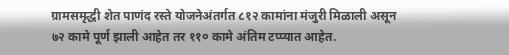ग्रामसमृद्धी शेत पाणंद रस्ते योजनेअंतर्गत ८१२ कामांना मंजुरी मिळाली असून ७२ कामे पूर्ण झाली आहेत तर ११० कामे अंतिम टप्प्यात आहेत.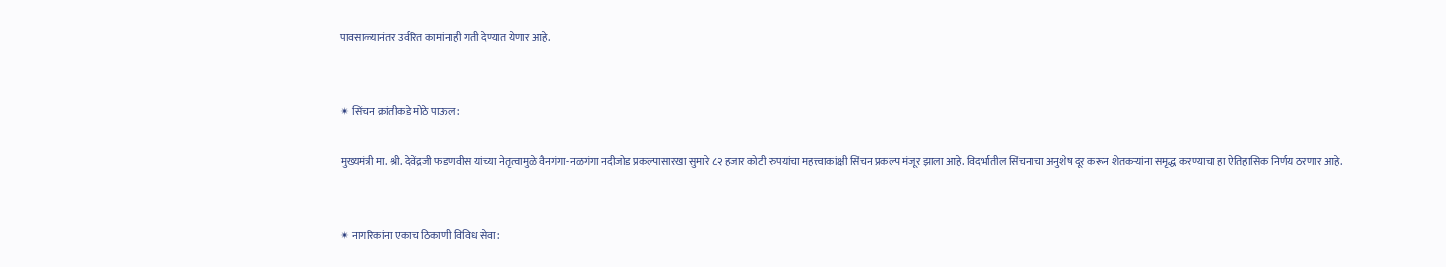पावसाळ्यानंतर उर्वरित कामांनाही गती देण्यात येणार आहे.


✴ सिंचन क्रांतीकडे मोठे पाऊल:

मुख्यमंत्री मा. श्री. देवेंद्रजी फडणवीस यांच्या नेतृत्वामुळे वैनगंगा-नळगंगा नदीजोड प्रकल्पासारखा सुमारे ८२ हजार कोटी रुपयांचा महत्त्वाकांक्षी सिंचन प्रकल्प मंजूर झाला आहे. विदर्भातील सिंचनाचा अनुशेष दूर करून शेतकऱ्यांना समृद्ध करण्याचा हा ऐतिहासिक निर्णय ठरणार आहे.


✴ नागरिकांना एकाच ठिकाणी विविध सेवा: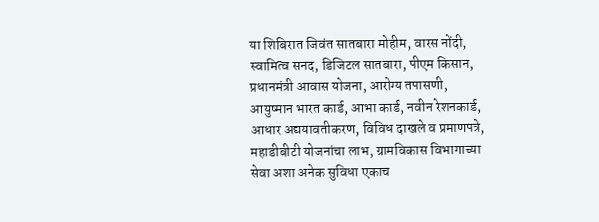या शिबिरात जिवंत सातबारा मोहीम, वारस नोंदी, स्वामित्व सनद, डिजिटल सातबारा, पीएम किसान, प्रधानमंत्री आवास योजना, आरोग्य तपासणी, आयुष्मान भारत कार्ड, आभा कार्ड, नवीन रेशनकार्ड, आधार अद्ययावतीकरण, विविध दाखले व प्रमाणपत्रे, महाडीबीटी योजनांचा लाभ, ग्रामविकास विभागाच्या सेवा अशा अनेक सुविधा एकाच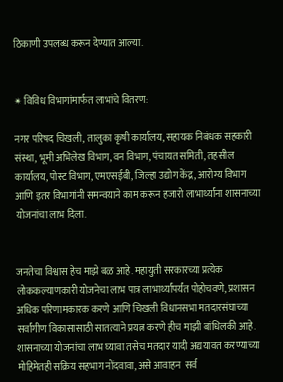ठिकाणी उपलब्ध करून देण्यात आल्या.


✴ विविध विभागांमार्फत लाभांचे वितरण:

नगर परिषद चिखली, तालुका कृषी कार्यालय, सहायक निबंधक सहकारी संस्था, भूमी अभिलेख विभाग, वन विभाग, पंचायत समिती, तहसील कार्यालय, पोस्ट विभाग, एमएसईबी, जिल्हा उद्योग केंद्र, आरोग्य विभाग आणि इतर विभागांनी समन्वयाने काम करून हजारो लाभार्थ्यांना शासनाच्या योजनांचा लाभ दिला.


जनतेचा विश्वास हेच माझे बळ आहे. महायुती सरकारच्या प्रत्येक लोककल्याणकारी योजनेचा लाभ पात्र लाभार्थ्यांपर्यंत पोहोचवणे, प्रशासन अधिक परिणामकारक करणे आणि चिखली विधानसभा मतदारसंघाच्या सर्वांगीण विकासासाठी सातत्याने प्रयत्न करणे हीच माझी बांधिलकी आहे. शासनाच्या योजनांचा लाभ घ्यावा तसेच मतदार यादी अद्ययावत करण्याच्या मोहिमेतही सक्रिय सहभाग नोंदवावा, असे आवाहन  सर्व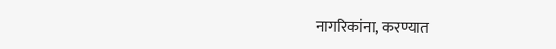नागरिकांना, करण्यात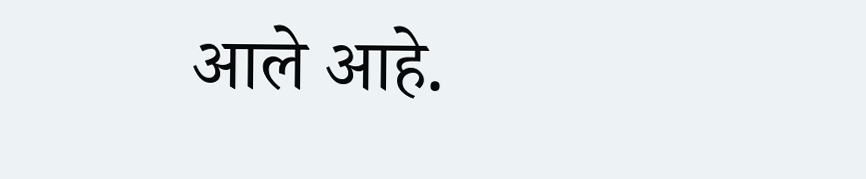आले आहे.